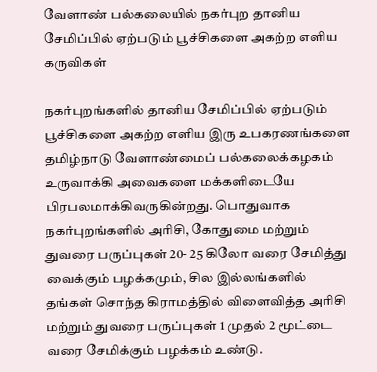வேளாண் பல்கலையில் நகர்புற தானிய சேமிப்பில் ஏற்படும் பூச்சிகளை அகற்ற எளிய கருவிகள்

நகர்புறங்களில் தானிய சேமிப்பில் ஏற்படும் பூச்சிகளை அகற்ற எளிய இரு உபகரணங்களை தமிழ்நாடு வேளாண்மைப் பல்கலைக்கழகம் உருவாக்கி அவைகளை மக்களிடையே பிரபலமாக்கிவருகின்றது. பொதுவாக நகர்புறங்களில் அரிசி, கோதுமை மற்றும் துவரை பருப்புகள் 20- 25 கிலோ வரை சேமித்து வைக்கும் பழக்கமும், சில இல்லங்களில் தங்கள் சொந்த கிராமத்தில் விளைவித்த அரிசி மற்றும் துவரை பருப்புகள் 1 முதல் 2 மூட்டை வரை சேமிக்கும் பழக்கம் உண்டு.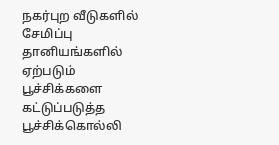நகர்புற வீடுகளில் சேமிப்பு தானியங்களில் ஏற்படும் பூச்சிக்களை கட்டுப்படுத்த பூச்சிக்கொல்லி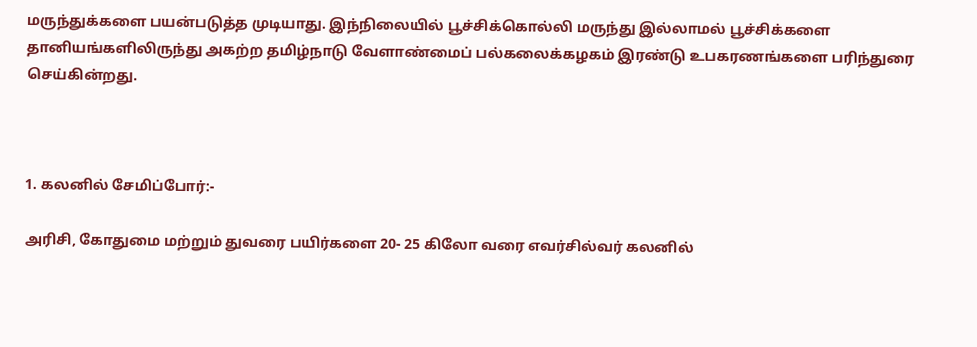மருந்துக்களை பயன்படுத்த முடியாது. இந்நிலையில் பூச்சிக்கொல்லி மருந்து இல்லாமல் பூச்சிக்களை தானியங்களிலிருந்து அகற்ற தமிழ்நாடு வேளாண்மைப் பல்கலைக்கழகம் இரண்டு உபகரணங்களை பரிந்துரை செய்கின்றது.



1. கலனில் சேமிப்போர்:-

அரிசி, கோதுமை மற்றும் துவரை பயிர்களை 20- 25 கிலோ வரை எவர்சில்வர் கலனில்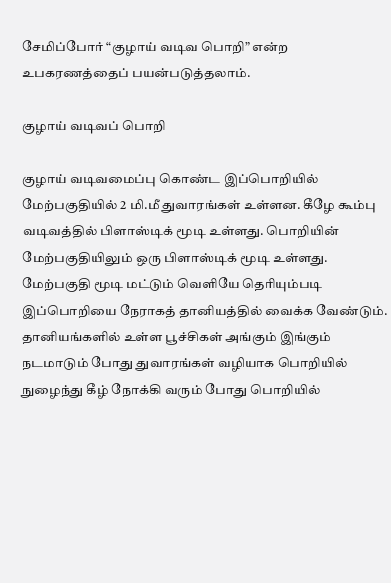சேமிப்போர் “குழாய் வடிவ பொறி” என்ற உபகரணத்தைப் பயன்படுத்தலாம்.

குழாய் வடிவப் பொறி

குழாய் வடிவமைப்பு கொண்ட இப்பொறியில் மேற்பகுதியில் 2 மி.மீ துவாரங்கள் உள்ளன. கீழே கூம்பு வடிவத்தில் பிளாஸ்டிக் மூடி உள்ளது. பொறியின் மேற்பகுதியிலும் ஒரு பிளாஸ்டிக் மூடி உள்ளது. மேற்பகுதி மூடி மட்டும் வெளியே தெரியும்படி இப்பொறியை நேராகத் தானியத்தில் வைக்க வேண்டும். தானியங்களில் உள்ள பூச்சிகள் அங்கும் இங்கும் நடமாடும் போது துவாரங்கள் வழியாக பொறியில் நுழைந்து கீழ் நோக்கி வரும் போது பொறியில்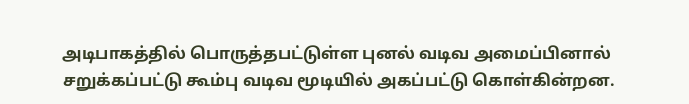அடிபாகத்தில் பொருத்தபட்டுள்ள புனல் வடிவ அமைப்பினால் சறுக்கப்பட்டு கூம்பு வடிவ மூடியில் அகப்பட்டு கொள்கின்றன.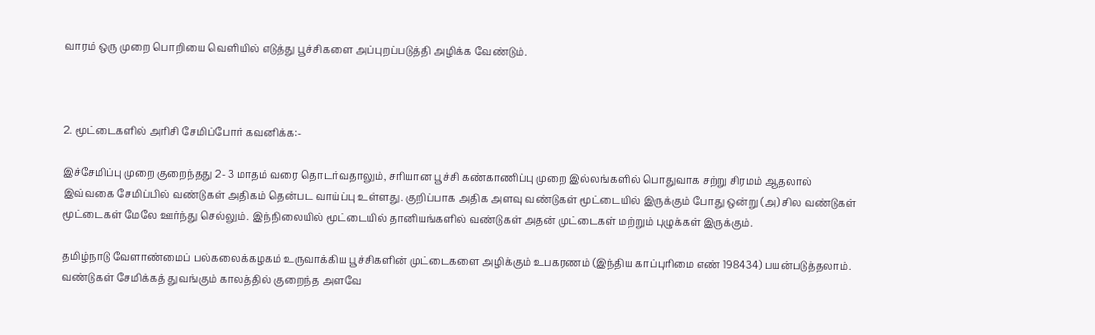வாரம் ஒரு முறை பொறியை வெளியில் எடுத்து பூச்சிகளை அப்புறப்படுத்தி அழிக்க வேண்டும்.



2. மூட்டைகளில் அரிசி சேமிப்போர் கவனிக்க:-

இச்சேமிப்பு முறை குறைந்தது 2- 3 மாதம் வரை தொடர்வதாலும், சரியான பூச்சி கண்காணிப்பு முறை இல்லங்களில் பொதுவாக சற்று சிரமம் ஆதலால் இவ்வகை சேமிப்பில் வண்டுகள் அதிகம் தென்பட வாய்ப்பு உள்ளது. குறிப்பாக அதிக அளவு வண்டுகள் மூட்டையில் இருக்கும் போது ஒன்று (அ) சில வண்டுகள் மூட்டைகள் மேலே ஊர்ந்து செல்லும். இந்நிலையில் மூட்டையில் தானியங்களில் வண்டுகள் அதன் முட்டைகள் மற்றும் புழுக்கள் இருக்கும்.

தமிழ்நாடு வேளாண்மைப் பல்கலைக்கழகம் உருவாக்கிய பூச்சிகளின் முட்டைகளை அழிக்கும் உபகரணம் (இந்திய காப்புரிமை எண் 198434) பயன்படுத்தலாம். வண்டுகள் சேமிக்கத் துவங்கும் காலத்தில் குறைந்த அளவே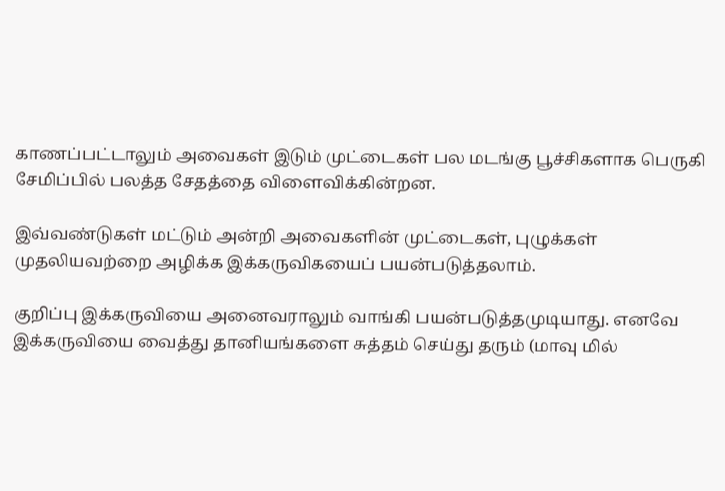காணப்பட்டாலும் அவைகள் இடும் முட்டைகள் பல மடங்கு பூச்சிகளாக பெருகி சேமிப்பில் பலத்த சேதத்தை விளைவிக்கின்றன.

இவ்வண்டுகள் மட்டும் அன்றி அவைகளின் முட்டைகள், புழுக்கள் முதலியவற்றை அழிக்க இக்கருவிகயைப் பயன்படுத்தலாம்.

குறிப்பு இக்கருவியை அனைவராலும் வாங்கி பயன்படுத்தமுடியாது. எனவே இக்கருவியை வைத்து தானியங்களை சுத்தம் செய்து தரும் (மாவு மில்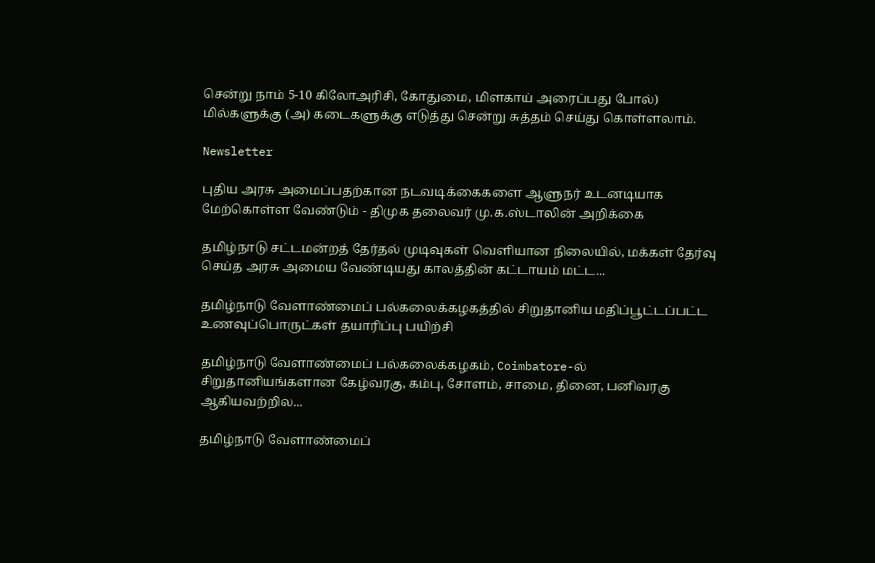சென்று நாம் 5-10 கிலோஅரிசி, கோதுமை, மிளகாய் அரைப்பது போல்) மில்களுக்கு (அ) கடைகளுக்கு எடுத்து சென்று சுத்தம் செய்து கொள்ளலாம்.

Newsletter

புதிய அரசு அமைப்பதற்கான நடவடிக்கைகளை ஆளுநர் உடனடியாக மேற்கொள்ள வேண்டும் - திமுக தலைவர் மு.க.ஸ்டாலின் அறிக்கை

தமிழ்நாடு சட்டமன்றத் தேர்தல் முடிவுகள் வெளியான நிலையில், மக்கள் தேர்வு செய்த அரசு அமைய வேண்டியது காலத்தின் கட்டாயம் மட்ட...

தமிழ்நாடு வேளாண்மைப் பல்கலைக்கழகத்தில் சிறுதானிய மதிப்பூட்டப்பட்ட உணவுப்பொருட்கள் தயாரிப்பு பயிற்சி

தமிழ்நாடு வேளாண்மைப் பல்கலைக்கழகம், Coimbatore-ல் சிறுதானியங்களான கேழ்வரகு, கம்பு, சோளம், சாமை, தினை, பனிவரகு ஆகியவற்றில...

தமிழ்நாடு வேளாண்மைப்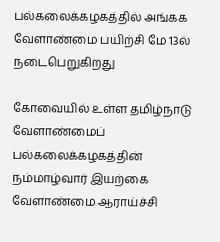பல்கலைக்கழகத்தில் அங்கக வேளாண்மை பயிற்சி மே 13ல் நடைபெறுகிறது

கோவையில் உள்ள தமிழ்நாடு வேளாண்மைப் பல்கலைக்கழகத்தின் நம்மாழ்வார் இயற்கை வேளாண்மை ஆராய்ச்சி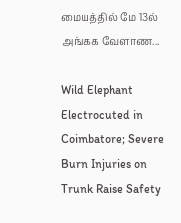மையத்தில் மே 13ல் அங்கக வேளாண...

Wild Elephant Electrocuted in Coimbatore; Severe Burn Injuries on Trunk Raise Safety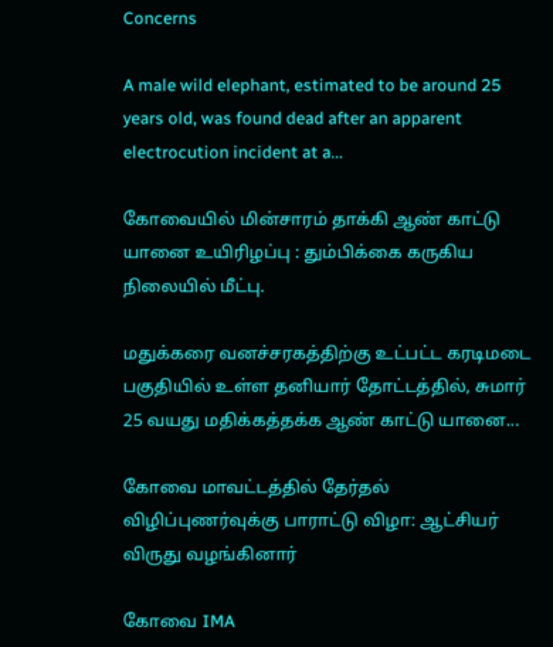Concerns

A male wild elephant, estimated to be around 25 years old, was found dead after an apparent electrocution incident at a...

கோவையில் மின்சாரம் தாக்கி ஆண் காட்டு யானை உயிரிழப்பு : தும்பிக்கை கருகிய நிலையில் மீட்பு.

மதுக்கரை வனச்சரகத்திற்கு உட்பட்ட கரடிமடை பகுதியில் உள்ள தனியார் தோட்டத்தில், சுமார் 25 வயது மதிக்கத்தக்க ஆண் காட்டு யானை...

கோவை மாவட்டத்தில் தேர்தல் விழிப்புணர்வுக்கு பாராட்டு விழா: ஆட்சியர் விருது வழங்கினார்

கோவை IMA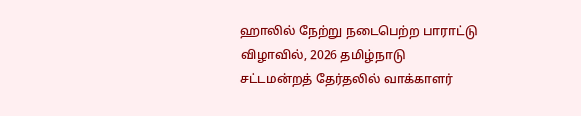ஹாலில் நேற்று நடைபெற்ற பாராட்டு விழாவில், 2026 தமிழ்நாடு சட்டமன்றத் தேர்தலில் வாக்காளர்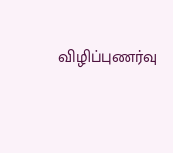விழிப்புணர்வு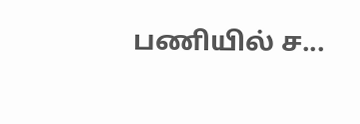பணியில் ச...